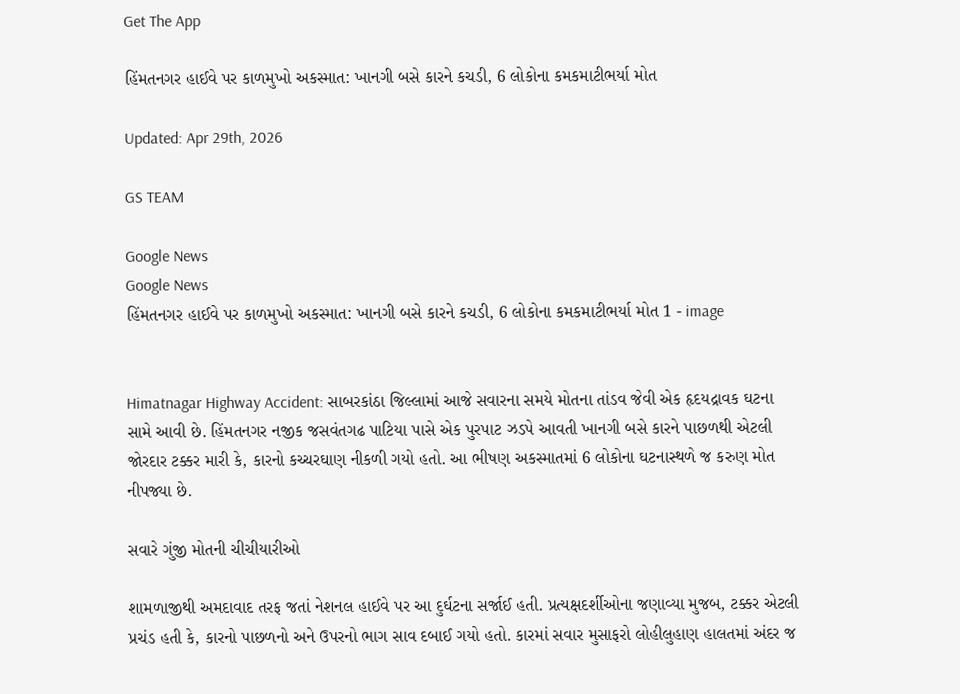Get The App

હિંમતનગર હાઈવે પર કાળમુખો અકસ્માત: ખાનગી બસે કારને કચડી, 6 લોકોના કમકમાટીભર્યા મોત

Updated: Apr 29th, 2026

GS TEAM

Google News
Google News
હિંમતનગર હાઈવે પર કાળમુખો અકસ્માત: ખાનગી બસે કારને કચડી, 6 લોકોના કમકમાટીભર્યા મોત 1 - image


Himatnagar Highway Accident: સાબરકાંઠા જિલ્લામાં આજે સવારના સમયે મોતના તાંડવ જેવી એક હૃદયદ્રાવક ઘટના સામે આવી છે. હિંમતનગર નજીક જસવંતગઢ પાટિયા પાસે એક પુરપાટ ઝડપે આવતી ખાનગી બસે કારને પાછળથી એટલી જોરદાર ટક્કર મારી કે, કારનો કચ્ચરઘાણ નીકળી ગયો હતો. આ ભીષણ અકસ્માતમાં 6 લોકોના ઘટનાસ્થળે જ કરુણ મોત નીપજ્યા છે.

સવારે ગુંજી મોતની ચીચીયારીઓ

શામળાજીથી અમદાવાદ તરફ જતાં નેશનલ હાઈવે પર આ દુર્ઘટના સર્જાઈ હતી. પ્રત્યક્ષદર્શીઓના જણાવ્યા મુજબ, ટક્કર એટલી પ્રચંડ હતી કે, કારનો પાછળનો અને ઉપરનો ભાગ સાવ દબાઈ ગયો હતો. કારમાં સવાર મુસાફરો લોહીલુહાણ હાલતમાં અંદર જ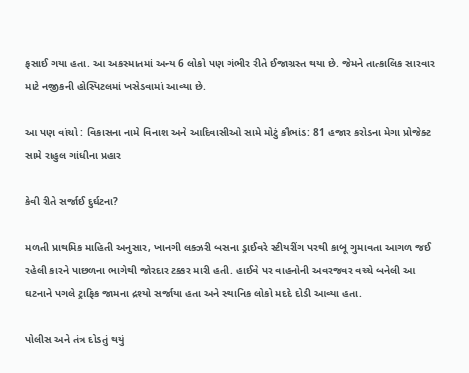ફસાઈ ગયા હતા. આ અકસ્માતમાં અન્ય 6 લોકો પણ ગંભીર રીતે ઈજાગ્રસ્ત થયા છે. જેમને તાત્કાલિક સારવાર માટે નજીકની હોસ્પિટલમાં ખસેડવામાં આવ્યા છે.

આ પણ વાંચો : વિકાસના નામે વિનાશ અને આદિવાસીઓ સામે મોટું કૌભાંડ: 81 હજાર કરોડના મેગા પ્રોજેક્ટ સામે રાહુલ ગાંધીના પ્રહાર

કેવી રીતે સર્જાઈ દુર્ઘટના?

મળતી પ્રાથમિક માહિતી અનુસાર, ખાનગી લક્ઝરી બસના ડ્રાઈવરે સ્ટીયરીંગ પરથી કાબૂ ગુમાવતા આગળ જઈ રહેલી કારને પાછળના ભાગેથી જોરદાર ટક્કર મારી હતી. હાઈવે પર વાહનોની અવરજવર વચ્ચે બનેલી આ ઘટનાને પગલે ટ્રાફિક જામના દ્રશ્યો સર્જાયા હતા અને સ્થાનિક લોકો મદદે દોડી આવ્યા હતા.

પોલીસ અને તંત્ર દોડતું થયું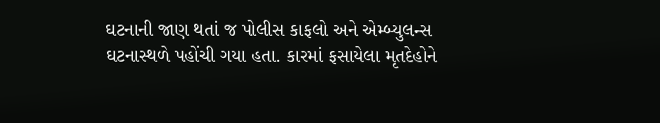ઘટનાની જાણ થતાં જ પોલીસ કાફલો અને એમ્બ્યુલન્સ ઘટનાસ્થળે પહોંચી ગયા હતા. કારમાં ફસાયેલા મૃતદેહોને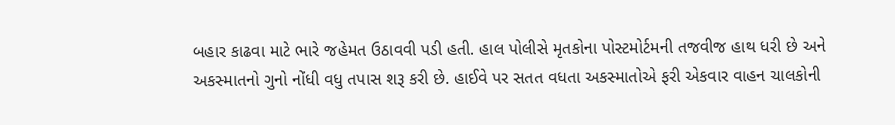બહાર કાઢવા માટે ભારે જહેમત ઉઠાવવી પડી હતી. હાલ પોલીસે મૃતકોના પોસ્ટમોર્ટમની તજવીજ હાથ ધરી છે અને અકસ્માતનો ગુનો નોંધી વધુ તપાસ શરૂ કરી છે. હાઈવે પર સતત વધતા અકસ્માતોએ ફરી એકવાર વાહન ચાલકોની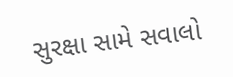સુરક્ષા સામે સવાલો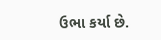ઉભા કર્યા છે.